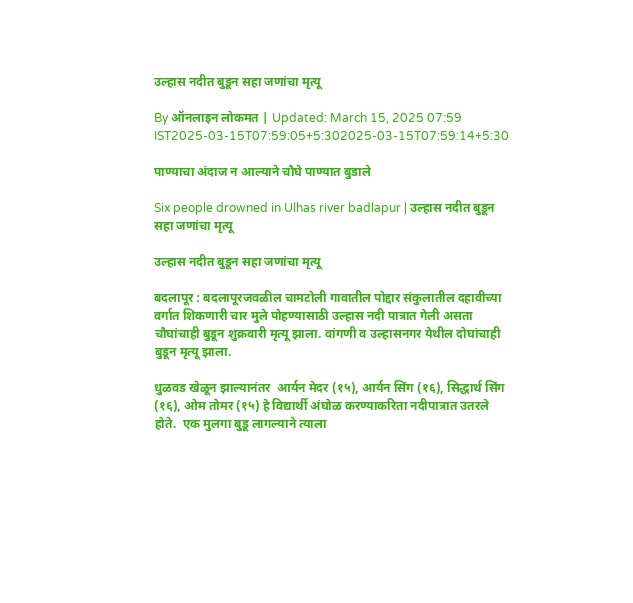उल्हास नदीत बुडून सहा जणांचा मृत्यू

By ऑनलाइन लोकमत | Updated: March 15, 2025 07:59 IST2025-03-15T07:59:05+5:302025-03-15T07:59:14+5:30

पाण्याचा अंदाज न आल्याने चौघे पाण्यात बुडाले

Six people drowned in Ulhas river badlapur | उल्हास नदीत बुडून सहा जणांचा मृत्यू

उल्हास नदीत बुडून सहा जणांचा मृत्यू

बदलापूर : बदलापूरजवळील चामटोली गावातील पोद्दार संकुलातील दहावीच्या वर्गात शिकणारी चार मुले पोहण्यासाठी उल्हास नदी पात्रात गेली असता चौघांचाही बुडून शुक्रवारी मृत्यू झाला. वांगणी व उल्हासनगर येथील दोघांचाही बुडून मृत्यू झाला.

धुळवड खेळून झाल्यानंतर  आर्यन मेदर (१५), आर्यन सिंग (१६), सिद्धार्थ सिंग (१६), ओम तोमर (१५) हे विद्यार्थी अंघोळ करण्याकरिता नदीपात्रात उतरले होते.  एक मुलगा बुडू लागल्याने त्याला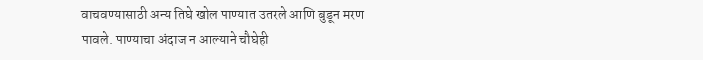वाचवण्यासाठी अन्य तिघे खोल पाण्यात उतरले आणि बुडून मरण पावले. पाण्याचा अंदाज न आल्याने चौघेही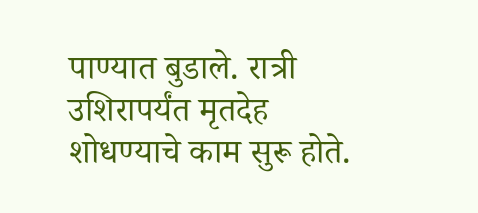पाण्यात बुडाले. रात्री उशिरापर्यंत मृतदेह शोधण्याचे काम सुरू होते.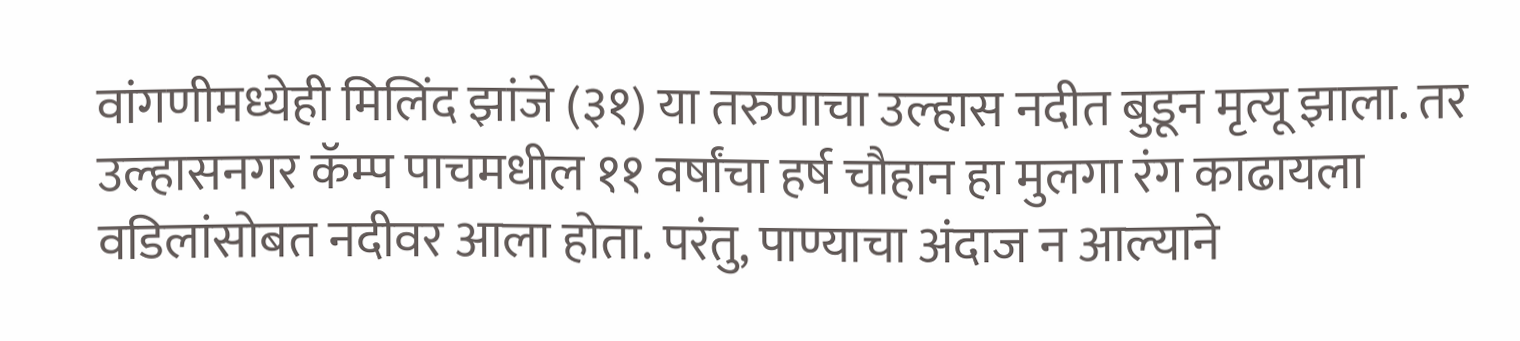वांगणीमध्येही मिलिंद झांजे (३१) या तरुणाचा उल्हास नदीत बुडून मृत्यू झाला. तर उल्हासनगर कॅम्प पाचमधील ११ वर्षांचा हर्ष चौहान हा मुलगा रंग काढायला वडिलांसोबत नदीवर आला होता. परंतु, पाण्याचा अंदाज न आल्याने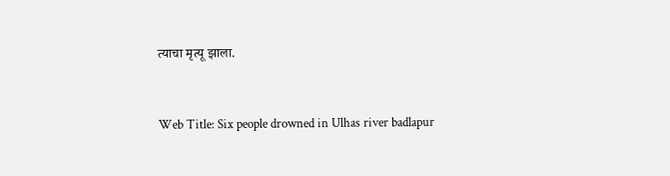त्याचा मृत्यू झाला.


Web Title: Six people drowned in Ulhas river badlapur